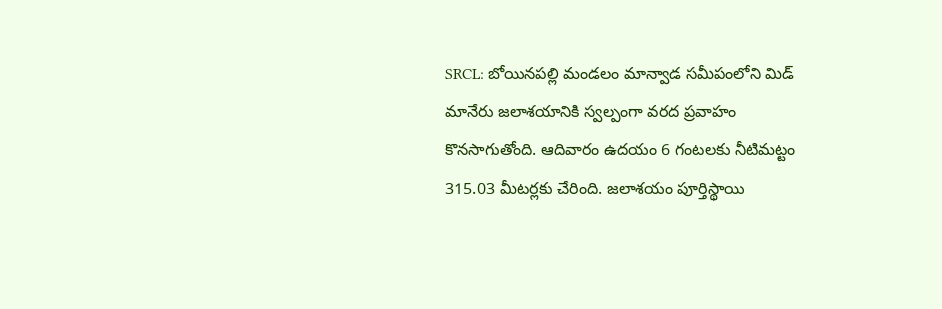SRCL: బోయినపల్లి మండలం మాన్వాడ సమీపంలోని మిడ్ మానేరు జలాశయానికి స్వల్పంగా వరద ప్రవాహం కొనసాగుతోంది. ఆదివారం ఉదయం 6 గంటలకు నీటిమట్టం 315.03 మీటర్లకు చేరింది. జలాశయం పూర్తిస్థాయి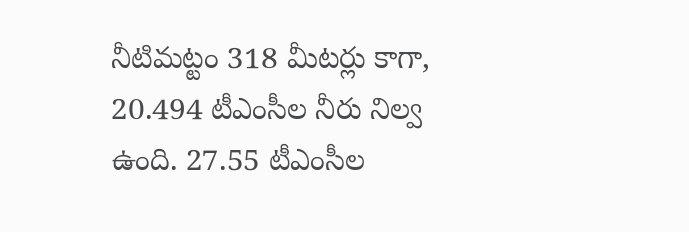నీటిమట్టం 318 మీటర్లు కాగా, 20.494 టీఎంసీల నీరు నిల్వ ఉంది. 27.55 టీఎంసీల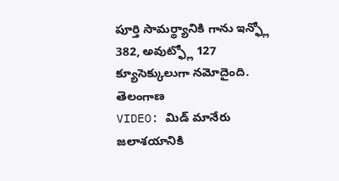పూర్తి సామర్థ్యానికి గాను ఇన్ఫ్లో 382, అవుట్ఫ్లో 127 క్యూసెక్కులుగా నమోదైంది.
తెలంగాణ
VIDEO: మిడ్ మానేరు జలాశయానికి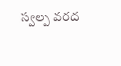స్వల్ప వరద